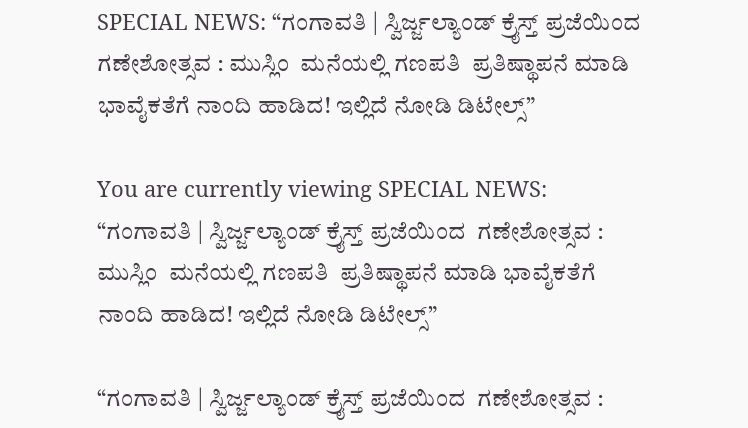SPECIAL NEWS: “ಗಂಗಾವತಿ | ಸ್ವಿರ್ಜ್ಜಲ್ಯಾಂಡ್‌ ಕ್ರೈಸ್ತ್‌ ಪ್ರಜೆಯಿಂದ  ಗಣೇಶೋತ್ಸವ : ಮುಸ್ಲಿಂ  ಮನೆಯಲ್ಲಿ ಗಣಪತಿ  ಪ್ರತಿಷ್ಥಾಪನೆ ಮಾಡಿ ಭಾವೈಕತೆಗೆ ನಾಂದಿ ಹಾಡಿದ! ಇಲ್ಲಿದೆ ನೋಡಿ ಡಿಟೇಲ್ಸ್”

You are currently viewing SPECIAL NEWS: “ಗಂಗಾವತಿ | ಸ್ವಿರ್ಜ್ಜಲ್ಯಾಂಡ್‌ ಕ್ರೈಸ್ತ್‌ ಪ್ರಜೆಯಿಂದ  ಗಣೇಶೋತ್ಸವ : ಮುಸ್ಲಿಂ  ಮನೆಯಲ್ಲಿ ಗಣಪತಿ  ಪ್ರತಿಷ್ಥಾಪನೆ ಮಾಡಿ ಭಾವೈಕತೆಗೆ ನಾಂದಿ ಹಾಡಿದ! ಇಲ್ಲಿದೆ ನೋಡಿ ಡಿಟೇಲ್ಸ್”

“ಗಂಗಾವತಿ | ಸ್ವಿರ್ಜ್ಜಲ್ಯಾಂಡ್‌ ಕ್ರೈಸ್ತ್‌ ಪ್ರಜೆಯಿಂದ  ಗಣೇಶೋತ್ಸವ :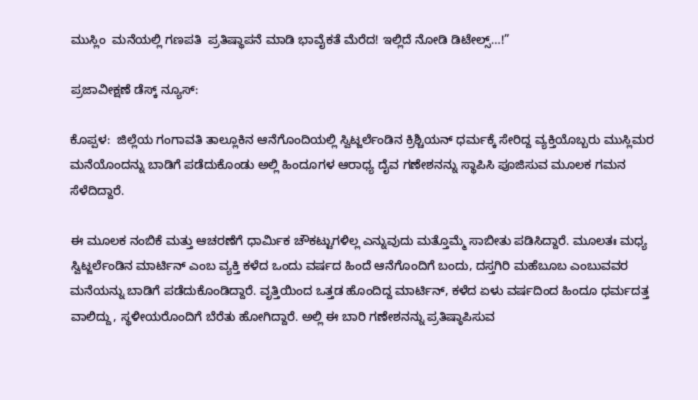ಮುಸ್ಲಿಂ  ಮನೆಯಲ್ಲಿ ಗಣಪತಿ  ಪ್ರತಿಷ್ಥಾಪನೆ ಮಾಡಿ ಭಾವೈಕತೆ ಮೆರೆದ! ಇಲ್ಲಿದೆ ನೋಡಿ ಡಿಟೇಲ್ಸ್…!”

ಪ್ರಜಾವೀಕ್ಷಣೆ ಡೆಸ್ಕ್‌ ನ್ಯೂಸ್:

ಕೊಪ್ಪಳ:  ಜಿಲ್ಲೆಯ ಗಂಗಾವತಿ ತಾಲ್ಲೂಕಿನ ಆನೆಗೊಂದಿಯಲ್ಲಿ ಸ್ವಿಟ್ಜರ್ಲೆಂಡಿನ ಕ್ರಿಶ್ಚಿಯನ್ ಧರ್ಮಕ್ಕೆ ಸೇರಿದ್ದ ವ್ಯಕ್ತಿಯೊಬ್ಬರು ಮುಸ್ಲಿಮರ ಮನೆಯೊಂದನ್ನು ಬಾಡಿಗೆ ಪಡೆದುಕೊಂಡು ಅಲ್ಲಿ ಹಿಂದೂಗಳ ಆರಾಧ್ಯ ದೈವ ಗಣೇಶನನ್ನು ಸ್ಥಾಪಿಸಿ ಪೂಜಿಸುವ ಮೂಲಕ ಗಮನ ಸೆಳೆದಿದ್ದಾರೆ.

ಈ ಮೂಲಕ ನಂಬಿಕೆ ಮತ್ತು ಆಚರಣೆಗೆ ಧಾರ್ಮಿಕ ಚೌಕಟ್ಟುಗಳಿಲ್ಲ ಎನ್ನುವುದು ಮತ್ತೊಮ್ಮೆ ಸಾಬೀತು ಪಡಿಸಿದ್ದಾರೆ. ಮೂಲತಃ ಮಧ್ಯ ಸ್ವಿಟ್ಜರ್ಲೆಂಡಿನ ಮಾರ್ಟಿನ್ ಎಂಬ ವ್ಯಕ್ತಿ ಕಳೆದ ಒಂದು ವರ್ಷದ ಹಿಂದೆ ಆನೆಗೊಂದಿಗೆ ಬಂದು, ದಸ್ತಗಿರಿ ಮಹೆಬೂಬ ಎಂಬುವವರ ಮನೆಯನ್ನು ಬಾಡಿಗೆ ಪಡೆದುಕೊಂಡಿದ್ದಾರೆ. ವೃತ್ತಿಯಿಂದ ಒತ್ತಡ ಹೊಂದಿದ್ದ ಮಾರ್ಟಿನ್, ಕಳೆದ ಏಳು ವರ್ಷದಿಂದ ಹಿಂದೂ ಧರ್ಮದತ್ತ ವಾಲಿದ್ದು, ಸ್ಥಳೀಯರೊಂದಿಗೆ ಬೆರೆತು ಹೋಗಿದ್ದಾರೆ. ಅಲ್ಲಿ ಈ ಬಾರಿ ಗಣೇಶನನ್ನು ಪ್ರತಿಷ್ಠಾಪಿಸುವ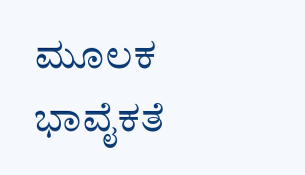ಮೂಲಕ ಭಾವೈಕತೆ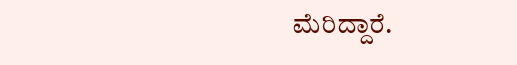ಮೆರಿದ್ದಾರೆ.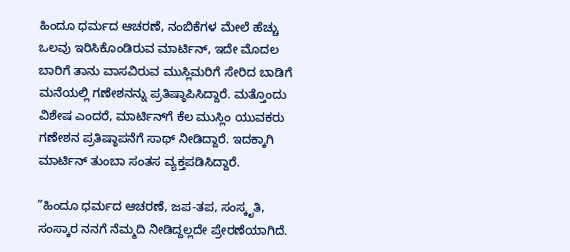ಹಿಂದೂ ಧರ್ಮದ ಆಚರಣೆ, ನಂಬಿಕೆಗಳ ಮೇಲೆ ಹೆಚ್ಚು ಒಲವು ಇರಿಸಿಕೊಂಡಿರುವ ಮಾರ್ಟಿನ್, ಇದೇ ಮೊದಲ ಬಾರಿಗೆ ತಾನು ವಾಸವಿರುವ ಮುಸ್ಲಿಮರಿಗೆ ಸೇರಿದ ಬಾಡಿಗೆ ಮನೆಯಲ್ಲಿ ಗಣೇಶನನ್ನು ಪ್ರತಿಷ್ಠಾಪಿಸಿದ್ದಾರೆ. ಮತ್ತೊಂದು ವಿಶೇಷ ಎಂದರೆ, ಮಾರ್ಟಿನ್‌ಗೆ ಕೆಲ ಮುಸ್ಲಿಂ ಯುವಕರು ಗಣೇಶನ ಪ್ರತಿಷ್ಠಾಪನೆಗೆ ಸಾಥ್ ನೀಡಿದ್ದಾರೆ. ಇದಕ್ಕಾಗಿ ಮಾರ್ಟಿನ್ ತುಂಬಾ ಸಂತಸ ವ್ಯಕ್ತಪಡಿಸಿದ್ದಾರೆ.

”ಹಿಂದೂ ಧರ್ಮದ ಆಚರಣೆ, ಜಪ-ತಪ, ಸಂಸ್ಕೃತಿ, ಸಂಸ್ಕಾರ ನನಗೆ ನೆಮ್ಮದಿ ನೀಡಿದ್ದಲ್ಲದೇ ಪ್ರೇರಣೆಯಾಗಿದೆ.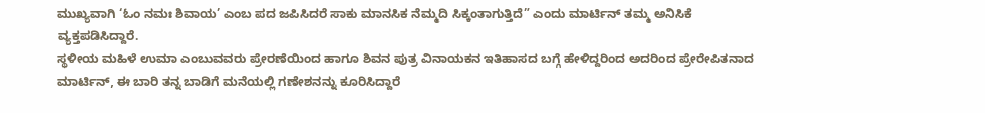ಮುಖ್ಯವಾಗಿ ‘ಓಂ ನಮಃ ಶಿವಾಯ’ ಎಂಬ ಪದ ಜಪಿಸಿದರೆ ಸಾಕು ಮಾನಸಿಕ ನೆಮ್ಮದಿ ಸಿಕ್ಕಂತಾಗುತ್ತಿದೆ” ಎಂದು ಮಾರ್ಟಿನ್ ತಮ್ಮ ಅನಿಸಿಕೆ ವ್ಯಕ್ತಪಡಿಸಿದ್ದಾರೆ.
ಸ್ಥಳೀಯ ಮಹಿಳೆ ಉಮಾ ಎಂಬುವವರು ಪ್ರೇರಣೆಯಿಂದ ಹಾಗೂ ಶಿವನ ಪುತ್ರ ವಿನಾಯಕನ ಇತಿಹಾಸದ ಬಗ್ಗೆ ಹೇಳಿದ್ದರಿಂದ ಅದರಿಂದ ಪ್ರೇರೇಪಿತನಾದ ಮಾರ್ಟಿನ್, ಈ ಬಾರಿ ತನ್ನ ಬಾಡಿಗೆ ಮನೆಯಲ್ಲಿ ಗಣೇಶನನ್ನು ಕೂರಿಸಿದ್ದಾರೆ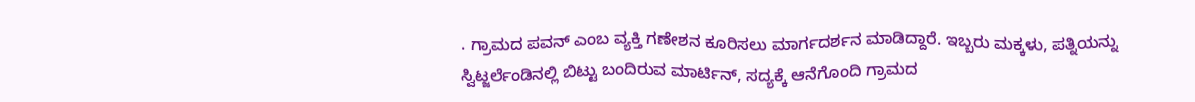. ಗ್ರಾಮದ ಪವನ್ ಎಂಬ ವ್ಯಕ್ತಿ ಗಣೇಶನ ಕೂರಿಸಲು ಮಾರ್ಗದರ್ಶನ ಮಾಡಿದ್ದಾರೆ. ಇಬ್ಬರು ಮಕ್ಕಳು, ಪತ್ನಿಯನ್ನು ಸ್ವಿಟ್ಜರ್ಲೆಂಡಿನಲ್ಲಿ ಬಿಟ್ಟು ಬಂದಿರುವ ಮಾರ್ಟಿನ್, ಸದ್ಯಕ್ಕೆ ಆನೆಗೊಂದಿ ಗ್ರಾಮದ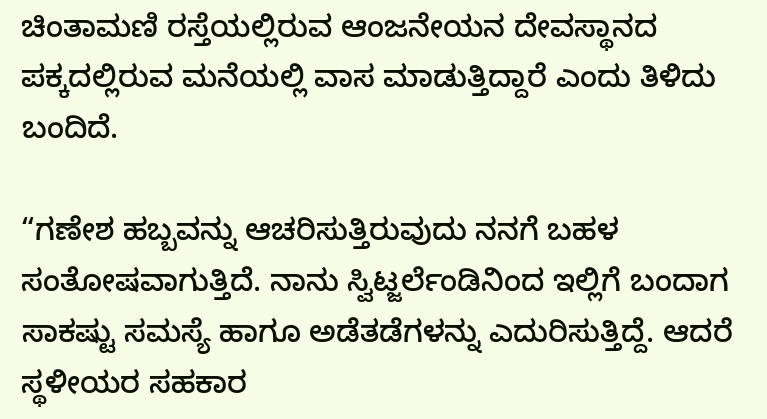ಚಿಂತಾಮಣಿ ರಸ್ತೆಯಲ್ಲಿರುವ ಆಂಜನೇಯನ ದೇವಸ್ಥಾನದ ಪಕ್ಕದಲ್ಲಿರುವ ಮನೆಯಲ್ಲಿ ವಾಸ ಮಾಡುತ್ತಿದ್ದಾರೆ ಎಂದು ತಿಳಿದು ಬಂದಿದೆ.

“ಗಣೇಶ ಹಬ್ಬವನ್ನು ಆಚರಿಸುತ್ತಿರುವುದು ನನಗೆ ಬಹಳ ಸಂತೋಷವಾಗುತ್ತಿದೆ. ನಾನು ಸ್ವಿಟ್ಜರ್ಲೆಂಡಿನಿಂದ ಇಲ್ಲಿಗೆ ಬಂದಾಗ ಸಾಕಷ್ಟು ಸಮಸ್ಯೆ ಹಾಗೂ ಅಡೆತಡೆಗಳನ್ನು ಎದುರಿಸುತ್ತಿದ್ದೆ. ಆದರೆ  ಸ್ಥಳೀಯರ ಸಹಕಾರ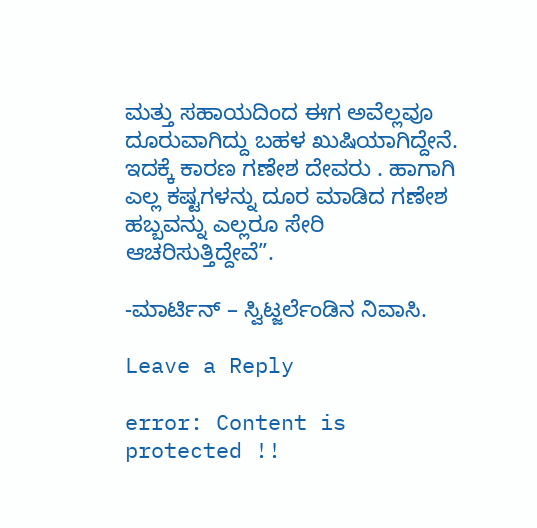ಮತ್ತು ಸಹಾಯದಿಂದ ಈಗ ಅವೆಲ್ಲವೂ ದೂರುವಾಗಿದ್ದು ಬಹಳ ಖುಷಿಯಾಗಿದ್ದೇನೆ. ಇದಕ್ಕೆ ಕಾರಣ ಗಣೇಶ ದೇವರು . ಹಾಗಾಗಿ ಎಲ್ಲ ಕಷ್ಟಗಳನ್ನು ದೂರ ಮಾಡಿದ ಗಣೇಶ ಹಬ್ಬವನ್ನು ಎಲ್ಲರೂ ಸೇರಿ ಆಚರಿಸುತ್ತಿದ್ದೇವೆ”.

-ಮಾರ್ಟಿನ್ – ಸ್ವಿಟ್ಜರ್ಲೆಂಡಿನ ನಿವಾಸಿ.

Leave a Reply

error: Content is protected !!